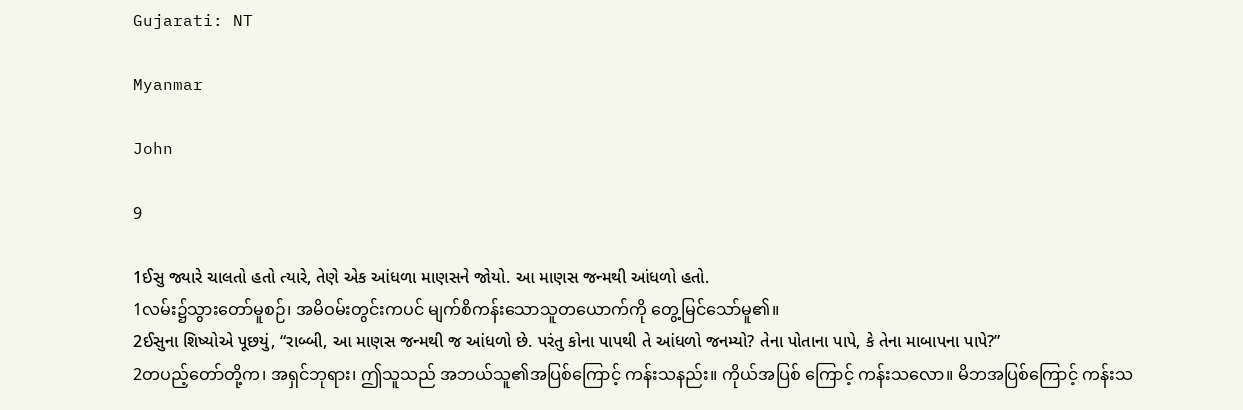Gujarati: NT

Myanmar

John

9

1ઈસુ જ્યારે ચાલતો હતો ત્યારે, તેણે એક આંધળા માણસને જોયો. આ માણસ જન્મથી આંધળો હતો.
1လမ်း၌သွားတော်မူစဉ်၊ အမိဝမ်းတွင်းကပင် မျက်စိကန်းသောသူတယောက်ကို တွေ့မြင်သော်မူ၏။
2ઈસુના શિષ્યોએ પૂછયું, “રાબ્બી, આ માણસ જન્મથી જ આંધળો છે. પરંતુ કોના પાપથી તે આંધળો જનમ્યો? તેના પોતાના પાપે, કે તેના માબાપના પાપે?”
2တပည့်တော်တို့က၊ အရှင်ဘုရား၊ ဤသူသည် အဘယ်သူ၏အပြစ်ကြောင့် ကန်းသနည်း။ ကိုယ်အပြစ် ကြောင့် ကန်းသလော။ မိဘအပြစ်ကြောင့် ကန်းသ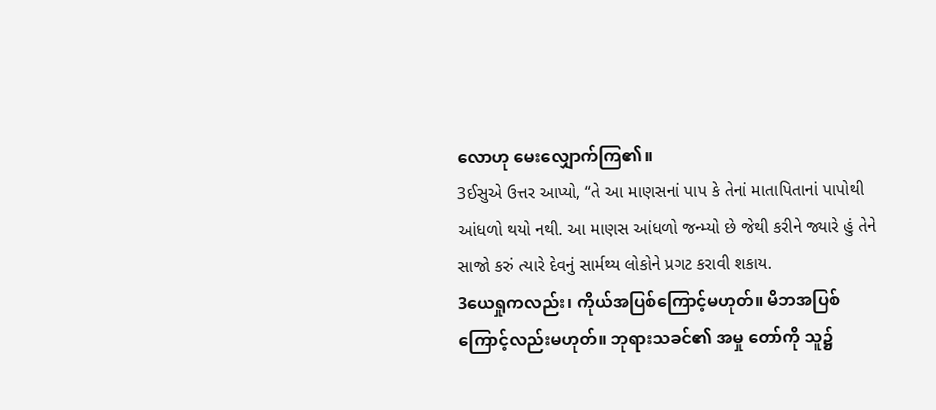လောဟု မေးလျှောက်ကြ၏။
3ઈસુએ ઉત્તર આપ્યો, “તે આ માણસનાં પાપ કે તેનાં માતાપિતાનાં પાપોથી આંધળો થયો નથી. આ માણસ આંધળો જન્મ્યો છે જેથી કરીને જ્યારે હું તેને સાજો કરું ત્યારે દેવનું સાર્મથ્ય લોકોને પ્રગટ કરાવી શકાય.
3ယေရှုကလည်း၊ ကိုယ်အပြစ်ကြောင့်မဟုတ်။ မိဘအပြစ်ကြောင့်လည်းမဟုတ်။ ဘုရားသခင်၏ အမှု တော်ကို သူ၌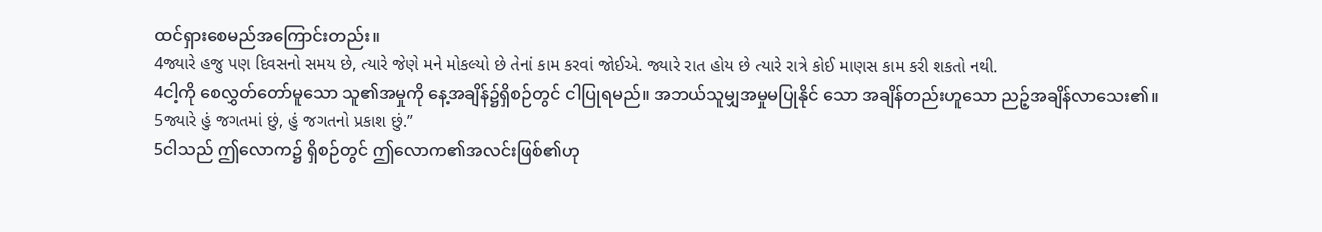ထင်ရှားစေမည်အကြောင်းတည်း။
4જ્યારે હજુ પણ દિવસનો સમય છે, ત્યારે જેણે મને મોકલ્યો છે તેનાં કામ કરવાં જોઈએ. જ્યારે રાત હોય છે ત્યારે રાત્રે કોઈ માણસ કામ કરી શકતો નથી.
4ငါ့ကို စေလွှတ်တော်မူသော သူ၏အမှုကို နေ့အချိန်၌ရှိစဉ်တွင် ငါပြုရမည်။ အဘယ်သူမျှအမှုမပြုနိုင် သော အချိန်တည်းဟူသော ညဉ့်အချိန်လာသေး၏။
5જ્યારે હું જગતમાં છું, હું જગતનો પ્રકાશ છું.”
5ငါသည် ဤလောက၌ ရှိစဉ်တွင် ဤလောက၏အလင်းဖြစ်၏ဟု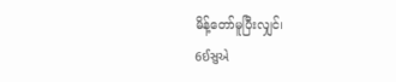မိန့်တော်မူပြီးလျှင်၊
6ઈસુએ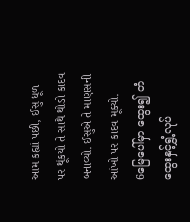આમ કહ્યાં પછી, ઈસુ ધૂળ પર થૂંકયો તે સાથે થોડો કાદવ બનાવ્યો. ઈસુએ તે માણસની આંખો પર કાદવ મૂક્યો.
6မြေပေါ်မှာ ထွေး၍ တံထွေးနှင့်ရွှံ့လုပ်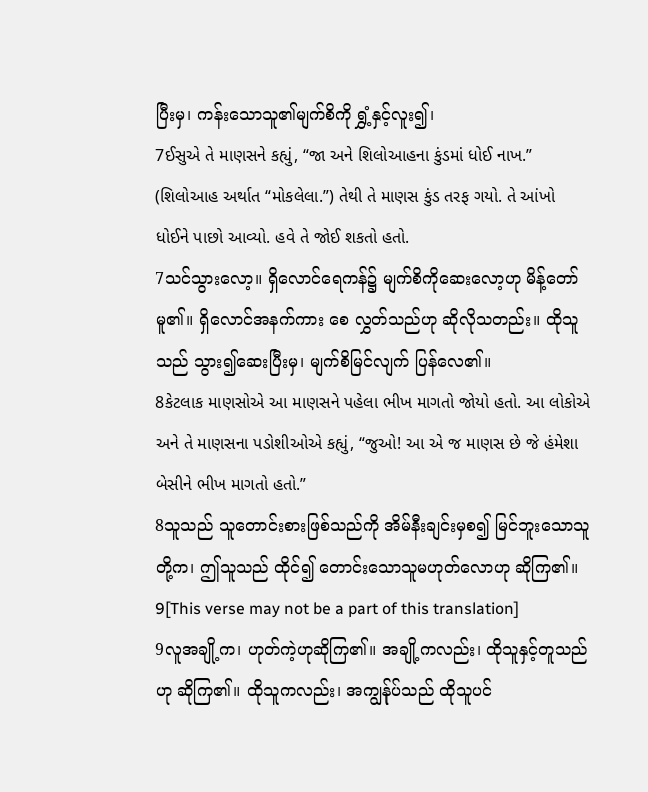ပြီးမှ၊ ကန်းသောသူ၏မျက်စိကို ရွှံ့နှင့်လူး၍၊
7ઈસુએ તે માણસને કહ્યું, “જા અને શિલોઆહના કુંડમાં ધોઈ નાખ.” (શિલોઆહ અર્થાત “મોકલેલા.”) તેથી તે માણસ કુંડ તરફ ગયો. તે આંખો ધોઈને પાછો આવ્યો. હવે તે જોઈ શકતો હતો.
7သင်သွားလော့။ ရှိလောင်ရေကန်၌ မျက်စိကိုဆေးလော့ဟု မိန့်တော်မူ၏။ ရှိလောင်အနက်ကား စေ လွှတ်သည်ဟု ဆိုလိုသတည်း။ ထိုသူသည် သွား၍ဆေးပြီးမှ၊ မျက်စိမြင်လျက် ပြန်လေ၏။
8કેટલાક માણસોએ આ માણસને પહેલા ભીખ માગતો જોયો હતો. આ લોકોએ અને તે માણસના પડોશીઓએ કહ્યું, “જુઓ! આ એ જ માણસ છે જે હંમેશા બેસીને ભીખ માગતો હતો.”
8သူသည် သူတောင်းစားဖြစ်သည်ကို အိမ်နီးချင်းမှစ၍ မြင်ဘူးသောသူတို့က၊ ဤသူသည် ထိုင်၍ တောင်းသောသူမဟုတ်လောဟု ဆိုကြ၏။
9[This verse may not be a part of this translation]
9လူအချို့က၊ ဟုတ်ကဲ့ဟုဆိုကြ၏။ အချို့ကလည်း၊ ထိုသူနှင့်တူသည်ဟု ဆိုကြ၏။ ထိုသူကလည်း၊ အကျွန်ုပ်သည် ထိုသူပင်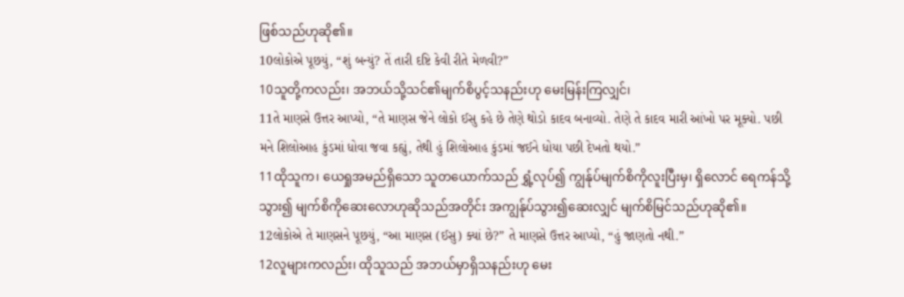ဖြစ်သည်ဟုဆို၏။
10લોકોએ પૂછયું, “શું બન્યું? તેં તારી દષ્ટિ કેવી રીતે મેળવી?”
10သူတို့ကလည်း၊ အဘယ်သို့သင်၏မျက်စိပွင့်သနည်းဟု မေးမြန်းကြလျှင်၊
11તે માણસે ઉત્તર આપ્યો, “તે માણસ જેને લોકો ઈસુ કહે છે તેણે થોડો કાદવ બનાવ્યો. તેણે તે કાદવ મારી આંખો પર મૂક્યો. પછી મને શિલોઆહ કુંડમાં ધોવા જવા કહ્યું, તેથી હું શિલોઆહ કુંડમાં જઈને ધોયા પછી દેખતો થયો.”
11ထိုသူက၊ ယေရှုအမည်ရှိသော သူတယောက်သည် ရွှံ့လုပ်၍ ကျွန်ုပ်မျက်စိကိုလူးပြီးမှ၊ ရှိလောင် ရေကန်သို့သွား၍ မျက်စိကိုဆေးလောဟုဆိုသည်အတိုင်း အကျွန်ုပ်သွား၍ဆေးလျှင် မျက်စိမြင်သည်ဟုဆို၏။
12લોકોએ તે માણસને પૂછયું, “આ માણસ (ઈસુ) ક્યાં છે?” તે માણસે ઉત્તર આપ્યો, “હું જાણતો નથી.”
12လူများကလည်း၊ ထိုသူသည် အဘယ်မှာရှိသနည်းဟု မေး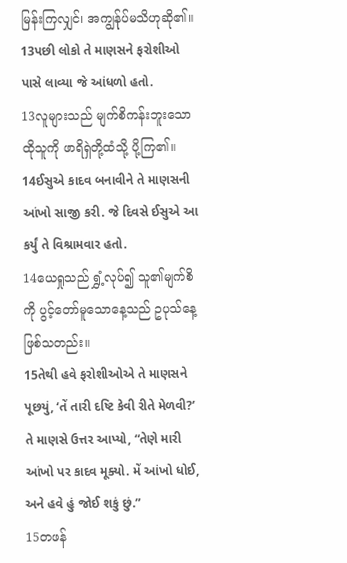မြန်းကြလျှင်၊ အကျွန်ုပ်မသိဟုဆို၏။
13પછી લોકો તે માણસને ફરોશીઓ પાસે લાવ્યા જે આંધળો હતો.
13လူများသည် မျက်စိကန်းဘူးသော ထိုသူကို ဖာရိရှဲတို့ထံသို့ ပို့ကြ၏။
14ઈસુએ કાદવ બનાવીને તે માણસની આંખો સાજી કરી. જે દિવસે ઈસુએ આ કર્યું તે વિશ્રામવાર હતો.
14ယေရှုသည် ရွှံ့လုပ်၍ သူ၏မျက်စိကို ပွင့်တော်မူသောနေ့သည် ဥပုသ်နေ့ဖြစ်သတည်း။
15તેથી હવે ફરોશીઓએ તે માણસને પૂછયું, ‘તેં તારી દષ્ટિ કેવી રીતે મેળવી?’ તે માણસે ઉત્તર આપ્યો, “તેણે મારી આંખો પર કાદવ મૂક્યો. મેં આંખો ધોઈ, અને હવે હું જોઈ શકું છું.”
15တဖန်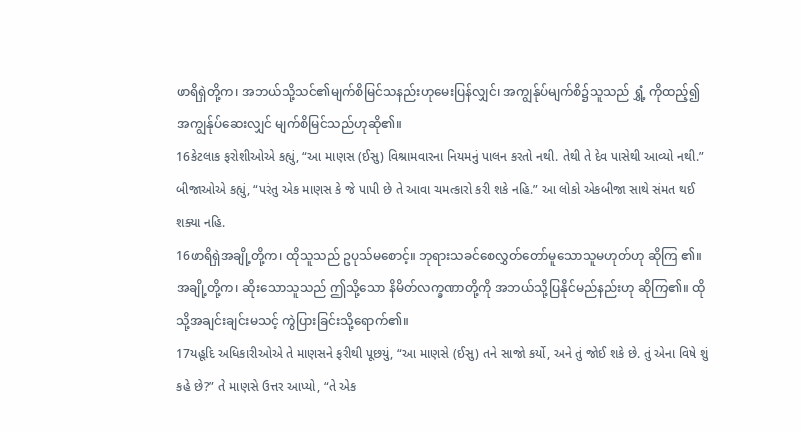ဖာရိရှဲတို့က၊ အဘယ်သို့သင်၏မျက်စိမြင်သနည်းဟုမေးပြန်လျှင်၊ အကျွန်ုပ်မျက်စိ၌သူသည် ရွှံ့ ကိုထည့်၍ အကျွန်ုပ်ဆေးလျှင် မျက်စိမြင်သည်ဟုဆို၏။
16કેટલાક ફરોશીઓએ કહ્યું, “આ માણસ (ઈસુ) વિશ્રામવારના નિયમનું પાલન કરતો નથી. તેથી તે દેવ પાસેથી આવ્યો નથી.” બીજાઓએ કહ્યું, “પરંતુ એક માણસ કે જે પાપી છે તે આવા ચમત્કારો કરી શકે નહિ.” આ લોકો એકબીજા સાથે સંમત થઈ શક્યા નહિ.
16ဖာရိရှဲအချို့တို့က၊ ထိုသူသည် ဥပုသ်မစောင့်။ ဘုရားသခင်စေလွှတ်တော်မူသောသူမဟုတ်ဟု ဆိုကြ ၏။ အချို့တို့က၊ ဆိုးသောသူသည် ဤသို့သော နိမိတ်လက္ခဏာတို့ကို အဘယ်သို့ပြနိုင်မည်နည်းဟု ဆိုကြ၏။ ထိုသို့အချင်းချင်းမသင့် ကွဲပြားခြင်းသို့ရောက်၏။
17યહૂદિ અધિકારીઓએ તે માણસને ફરીથી પૂછયું, “આ માણસે (ઈસુ) તને સાજો કર્યો, અને તું જોઈ શકે છે. તું એના વિષે શું કહે છે?” તે માણસે ઉત્તર આપ્યો, “તે એક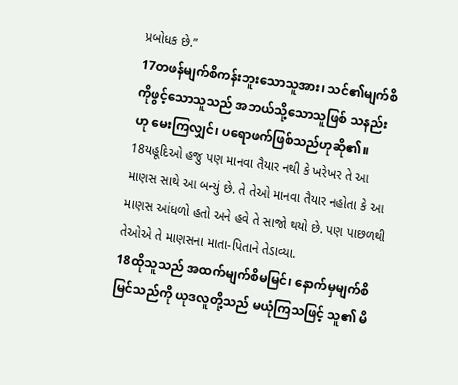પ્રબોધક છે.”
17တဖန်မျက်စိကန်းဘူးသောသူအား၊ သင်၏မျက်စိကိုဖွင့်သောသူသည် အဘယ်သို့သောသူဖြစ် သနည်း ဟု မေးကြလျှင်၊ ပရောဖက်ဖြစ်သည်ဟုဆို၏။
18યહૂદિઓ હજુ પણ માનવા તૈયાર નથી કે ખરેખર તે આ માણસ સાથે આ બન્યું છે. તે તેઓ માનવા તૈયાર નહોતા કે આ માણસ આંધળો હતો અને હવે તે સાજો થયો છે. પણ પાછળથી તેઓએ તે માણસના માતા-પિતાને તેડાવ્યા.
18ထိုသူသည် အထက်မျက်စိမမြင်၊ နောက်မှမျက်စိမြင်သည်ကို ယုဒလူတို့သည် မယုံကြသဖြင့် သူ၏ မိ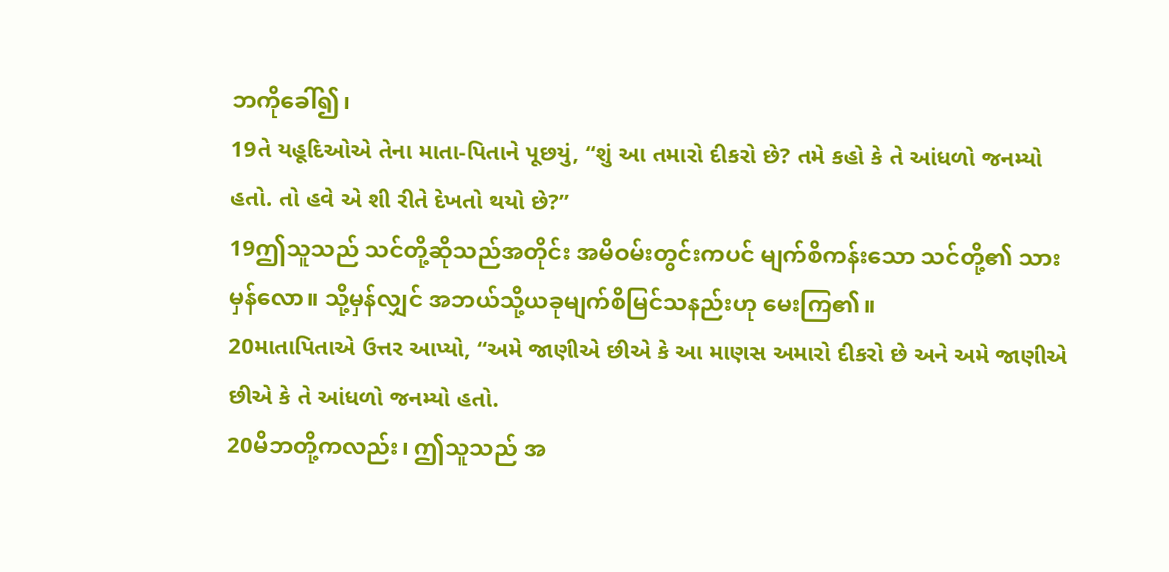ဘကိုခေါ်၍၊
19તે યહૂદિઓએ તેના માતા-પિતાને પૂછયું, “શું આ તમારો દીકરો છે? તમે કહો કે તે આંધળો જનમ્યો હતો. તો હવે એ શી રીતે દેખતો થયો છે?”
19ဤသူသည် သင်တို့ဆိုသည်အတိုင်း အမိဝမ်းတွင်းကပင် မျက်စိကန်းသော သင်တို့၏ သားမှန်လော။ သို့မှန်လျှင် အဘယ်သို့ယခုမျက်စိမြင်သနည်းဟု မေးကြ၏။
20માતાપિતાએ ઉત્તર આપ્યો, “અમે જાણીએ છીએ કે આ માણસ અમારો દીકરો છે અને અમે જાણીએ છીએ કે તે આંધળો જનમ્યો હતો.
20မိဘတို့ကလည်း၊ ဤသူသည် အ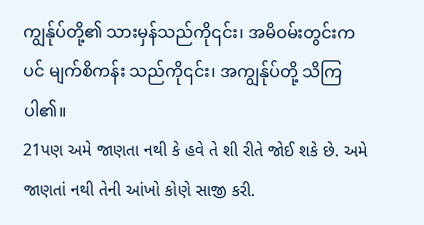ကျွန်ုပ်တို့၏ သားမှန်သည်ကို၎င်း၊ အမိဝမ်းတွင်းကပင် မျက်စိကန်း သည်ကို၎င်း၊ အကျွန်ုပ်တို့ သိကြပါ၏။
21પણ અમે જાણતા નથી કે હવે તે શી રીતે જોઈ શકે છે. અમે જાણતાં નથી તેની આંખો કોણે સાજી કરી.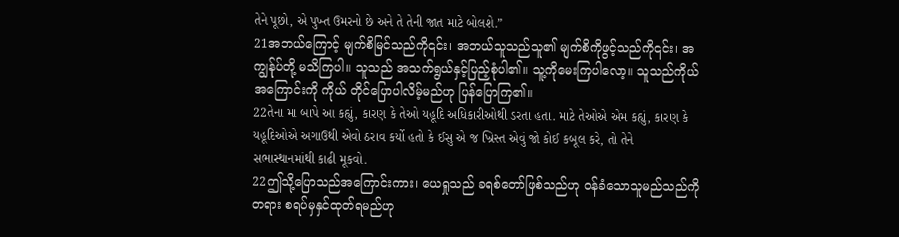તેને પૂછો, એ પુખ્ત ઉમરનો છે અને તે તેની જાત માટે બોલશે.”
21အဘယ်ကြောင့် မျက်စိမြင်သည်ကို၎င်း၊ အဘယ်သူသည်သူ၏ မျက်စိကိုဖွင့်သည်ကို၎င်း၊ အကျွန်ုပ်တို့ မသိကြပါ။ သူသည် အသက်ရွယ်နှင့်ပြည့်စုံပါ၏။ သူ့ကိုမေးကြပါလော့။ သူသည်ကိုယ်အကြောင်းကို ကိုယ် တိုင်ပြောပါလိမ့်မည်ဟု ပြန်ပြောကြ၏။
22તેના મા બાપે આ કહ્યું, કારણ કે તેઓ યહૂદિ અધિકારીઓથી ડરતા હતા. માટે તેઓએ એમ કહ્યું, કારણ કે યહૂદિઓએ અગાઉથી એવો ઠરાવ કર્યો હતો કે ઈસુ એ જ ખ્રિસ્ત એવું જો કોઈ કબૂલ કરે, તો તેને સભાસ્થાનમાંથી કાઢી મૂકવો.
22ဤသို့ပြောသည်အကြောင်းကား၊ ယေရှုသည် ခရစ်တော်ဖြစ်သည်ဟု ဝန်ခံသောသူမည်သည်ကို တရား စရပ်မှနှင်ထုတ်ရမည်ဟု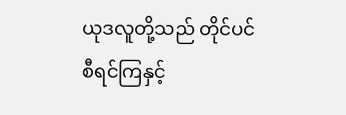ယုဒလူတို့သည် တိုင်ပင်စီရင်ကြနှင့်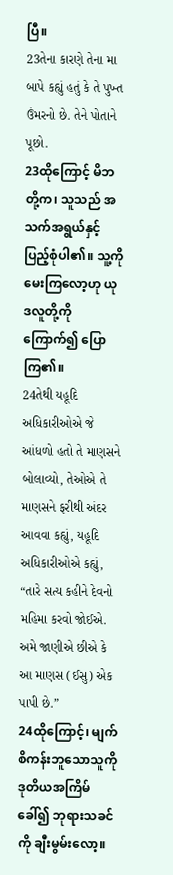ပြီ။
23તેના કારણે તેના મા બાપે કહ્યું હતું કે તે પુખ્ત ઉંમરનો છે. તેને પોતાને પૂછો.
23ထိုကြောင့် မိဘတို့က၊ သူသည် အသက်အရွယ်နှင့် ပြည့်စုံပါ၏။ သူ့ကိုမေးကြလော့ဟု ယုဒလူတို့ကို ကြောက်၍ ပြောကြ၏။
24તેથી યહૂદિ અધિકારીઓએ જે આંધળો હતો તે માણસને બોલાવ્યો, તેઓએ તે માણસને ફરીથી અંદર આવવા કહ્યું, યહૂદિ અધિકારીઓએ કહ્યું, “તારે સત્ય કહીને દેવનો મહિમા કરવો જોઈએ. અમે જાણીએ છીએ કે આ માણસ (ઈસુ) એક પાપી છે.”
24ထိုကြောင့်၊ မျက်စိကန်းဘူသောသူကို ဒုတိယအကြိမ်ခေါ်၍ ဘုရားသခင်ကို ချီးမွမ်းလော့။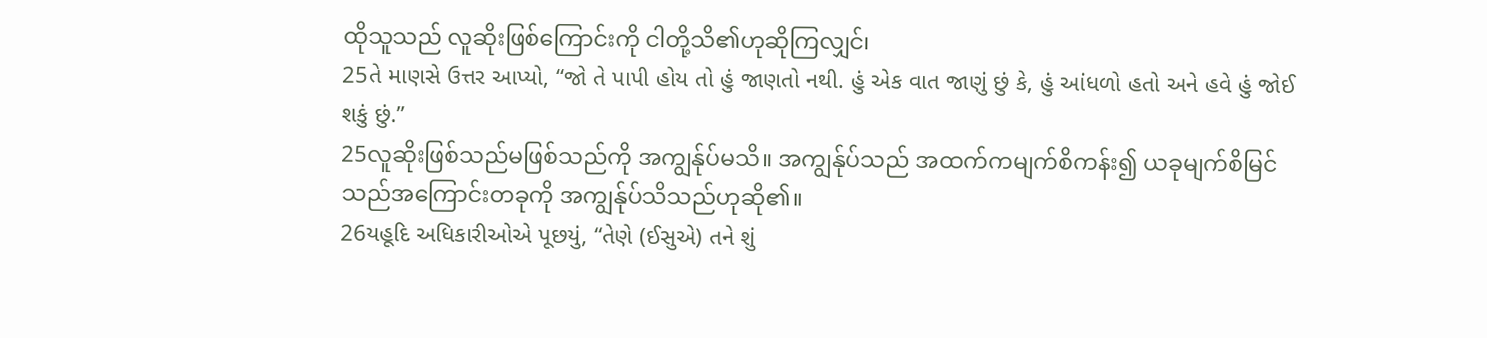ထိုသူသည် လူဆိုးဖြစ်ကြောင်းကို ငါတို့သိ၏ဟုဆိုကြလျှင်၊
25તે માણસે ઉત્તર આપ્યો, “જો તે પાપી હોય તો હું જાણતો નથી. હું એક વાત જાણું છું કે, હું આંધળો હતો અને હવે હું જોઈ શકું છું.”
25လူဆိုးဖြစ်သည်မဖြစ်သည်ကို အကျွန်ုပ်မသိ။ အကျွန်ုပ်သည် အထက်ကမျက်စိကန်း၍ ယခုမျက်စိမြင် သည်အကြောင်းတခုကို အကျွန်ုပ်သိသည်ဟုဆို၏။
26યહૂદિ અધિકારીઓએ પૂછયું, “તેણે (ઈસુએ) તને શું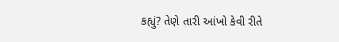કહ્યું? તેણે તારી આંખો કેવી રીતે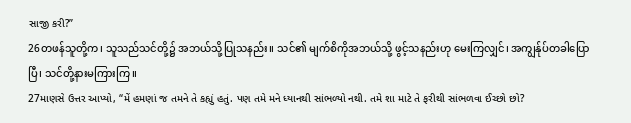સાજી કરી?”
26တဖန်သူတို့က၊ သူသည်သင်တို့၌ အဘယ်သို့ပြုသနည်း။ သင်၏ မျက်စိကိုအဘယ်သို့ ဖွင့်သနည်းဟု မေးကြလျှင်၊ အကျွန်ုပ်တခါပြောပြီ၊ သင်တို့နားမကြားကြ။
27માણસે ઉત્તર આપ્યો, “મેં હમણાં જ તમને તે કહ્યું હતું. પણ તમે મને ધ્યાનથી સાંભળ્યો નથી. તમે શા માટે તે ફરીથી સાંભળવા ઈચ્છો છો?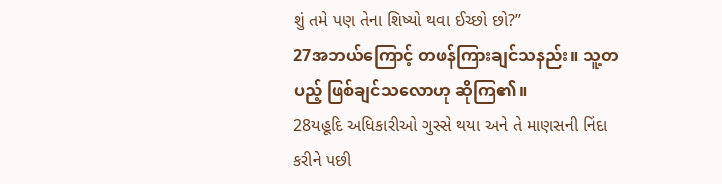શું તમે પણ તેના શિષ્યો થવા ઈચ્છો છો?”
27အဘယ်ကြောင့် တဖန်ကြားချင်သနည်း။ သူ့တပည့် ဖြစ်ချင်သလောဟု ဆိုကြ၏။
28યહૂદિ અધિકારીઓ ગુસ્સે થયા અને તે માણસની નિંદા કરીને પછી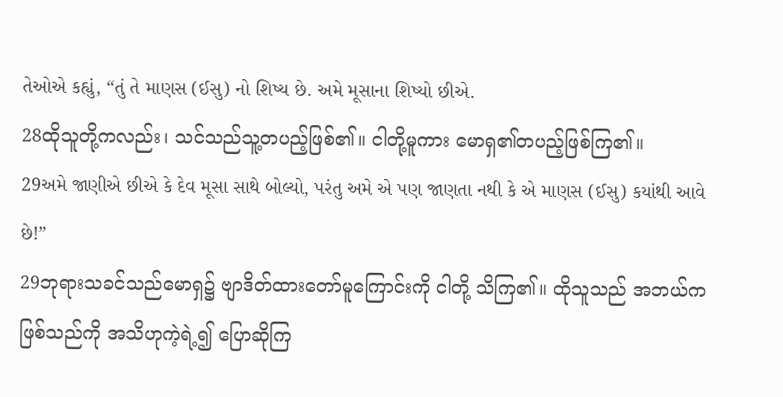તેઓએ કહ્યું, “તું તે માણસ (ઈસુ) નો શિષ્ય છે. અમે મૂસાના શિષ્યો છીએ.
28ထိုသူတို့ကလည်း၊ သင်သည်သူ့တပည့်ဖြစ်၏။ ငါတို့မူကား မောရှ၏တပည့်ဖြစ်ကြ၏။
29અમે જાણીએ છીએ કે દેવ મૂસા સાથે બોલ્યો, પરંતુ અમે એ પણ જાણતા નથી કે એ માણસ (ઈસુ) કયાંથી આવે છે!”
29ဘုရားသခင်သည်မောရှ၌ ဗျာဒိတ်ထားတော်မူကြောင်းကို ငါတို့ သိကြ၏။ ထိုသူသည် အဘယ်က ဖြစ်သည်ကို အသိဟုကဲ့ရဲ့၍ ပြောဆိုကြ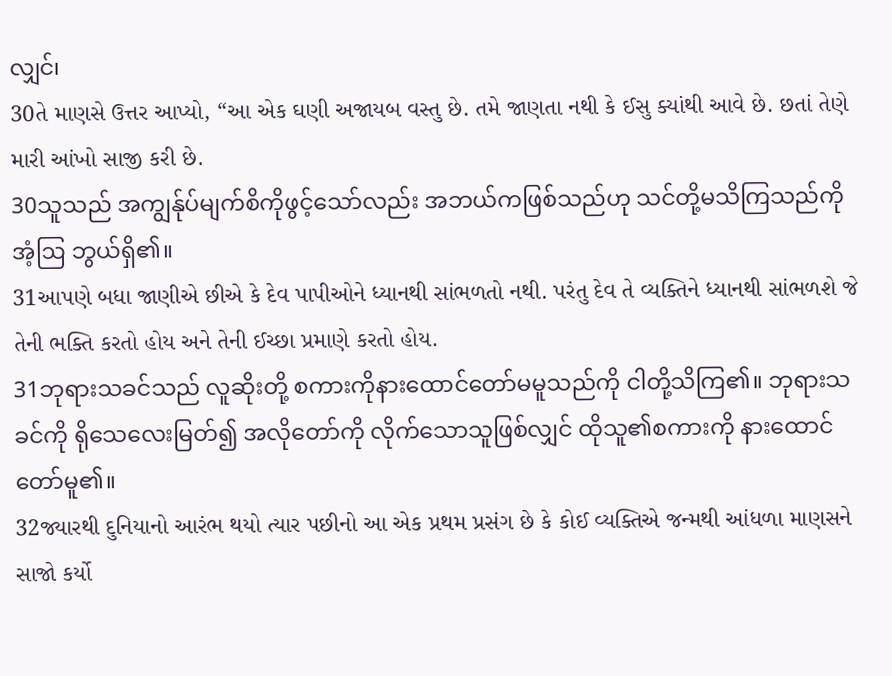လျှင်၊
30તે માણસે ઉત્તર આપ્યો, “આ એક ઘણી અજાયબ વસ્તુ છે. તમે જાણતા નથી કે ઈસુ ક્યાંથી આવે છે. છતાં તેણે મારી આંખો સાજી કરી છે.
30သူသည် အကျွန်ုပ်မျက်စိကိုဖွင့်သော်လည်း အဘယ်ကဖြစ်သည်ဟု သင်တို့မသိကြသည်ကို အံ့ဩ ဘွယ်ရှိ၏။
31આપણે બધા જાણીએ છીએ કે દેવ પાપીઓને ધ્યાનથી સાંભળતો નથી. પરંતુ દેવ તે વ્યક્તિને ધ્યાનથી સાંભળશે જે તેની ભક્તિ કરતો હોય અને તેની ઈચ્છા પ્રમાણે કરતો હોય.
31ဘုရားသခင်သည် လူဆိုးတို့ စကားကိုနားထောင်တော်မမူသည်ကို ငါတို့သိကြ၏။ ဘုရားသခင်ကို ရိုသေလေးမြတ်၍ အလိုတော်ကို လိုက်သောသူဖြစ်လျှင် ထိုသူ၏စကားကို နားထောင်တော်မူ၏။
32જ્યારથી દુનિયાનો આરંભ થયો ત્યાર પછીનો આ એક પ્રથમ પ્રસંગ છે કે કોઈ વ્યક્તિએ જન્મથી આંધળા માણસને સાજો કર્યો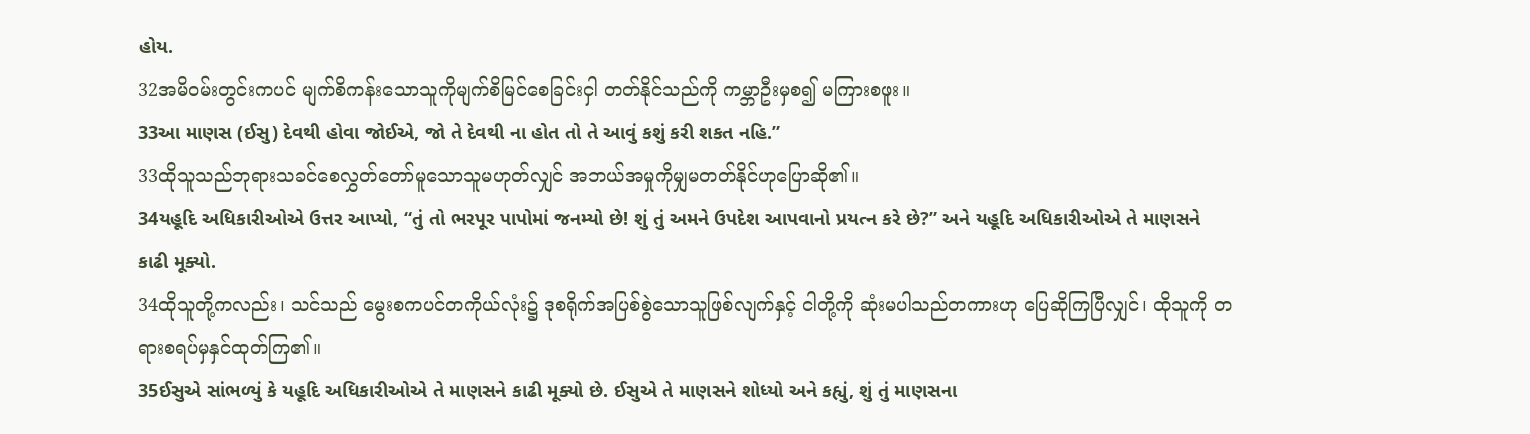હોય.
32အမိဝမ်းတွင်းကပင် မျက်စိကန်းသောသူကိုမျက်စိမြင်စေခြင်းငှါ တတ်နိုင်သည်ကို ကမ္ဘာဦးမှစ၍ မကြားစဖူး။
33આ માણસ (ઈસુ) દેવથી હોવા જોઈએ, જો તે દેવથી ના હોત તો તે આવું કશું કરી શકત નહિ.”
33ထိုသူသည်ဘုရားသခင်စေလွှတ်တော်မူသောသူမဟုတ်လျှင် အဘယ်အမှုကိုမျှမတတ်နိုင်ဟုပြောဆို၏။
34યહૂદિ અધિકારીઓએ ઉત્તર આપ્યો, “તું તો ભરપૂર પાપોમાં જનમ્યો છે! શું તું અમને ઉપદેશ આપવાનો પ્રયત્ન કરે છે?” અને યહૂદિ અધિકારીઓએ તે માણસને કાઢી મૂક્યો.
34ထိုသူတို့ကလည်း၊ သင်သည် မွေးစကပင်တကိုယ်လုံး၌ ဒုစရိုက်အပြစ်စွဲသောသူဖြစ်လျက်နှင့် ငါတို့ကို ဆုံးမပါသည်တကားဟု ပြေဆိုကြပြီလျှင်၊ ထိုသူကို တရားစရပ်မှနှင်ထုတ်ကြ၏။
35ઈસુએ સાંભળ્યું કે યહૂદિ અધિકારીઓએ તે માણસને કાઢી મૂક્યો છે. ઈસુએ તે માણસને શોધ્યો અને કહ્યું, શું તું માણસના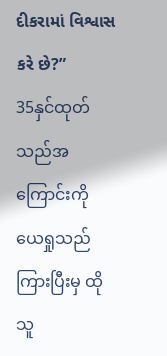દીકરામાં વિશ્વાસ કરે છે?”
35နှင်ထုတ်သည်အကြောင်းကို ယေရှုသည်ကြားပြီးမှ ထိုသူ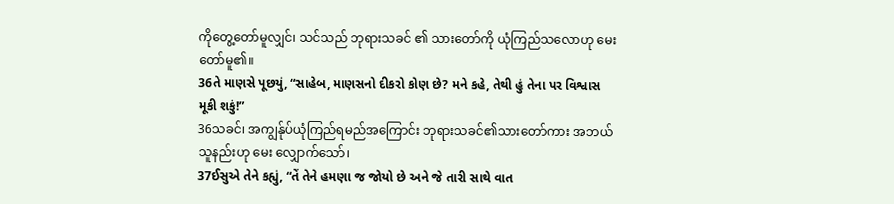ကိုတွေ့တော်မူလျှင်၊ သင်သည် ဘုရားသခင် ၏ သားတော်ကို ယုံကြည်သလောဟု မေးတော်မူ၏။
36તે માણસે પૂછયું, “સાહેબ, માણસનો દીકરો કોણ છે? મને કહે, તેથી હું તેના પર વિશ્વાસ મૂકી શકું!”
36သခင်၊ အကျွန်ုပ်ယုံကြည်ရမည်အကြောင်း ဘုရားသခင်၏သားတော်ကား အဘယ်သူနည်းဟု မေး လျှောက်သော်၊
37ઈસુએ તેને કહ્યું, “તેં તેને હમણા જ જોયો છે અને જે તારી સાથે વાત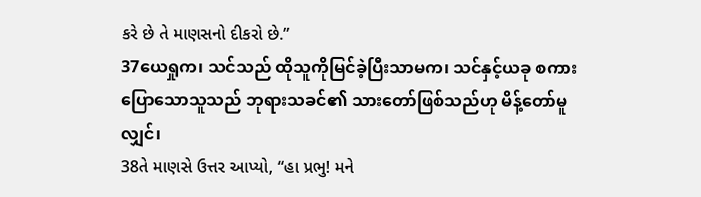કરે છે તે માણસનો દીકરો છે.”
37ယေရှုက၊ သင်သည် ထိုသူကိုမြင်ခဲ့ပြီးသာမက၊ သင်နှင့်ယခု စကားပြောသောသူသည် ဘုရားသခင်၏ သားတော်ဖြစ်သည်ဟု မိန့်တော်မူလျှင်၊
38તે માણસે ઉત્તર આપ્યો, “હા પ્રભુ! મને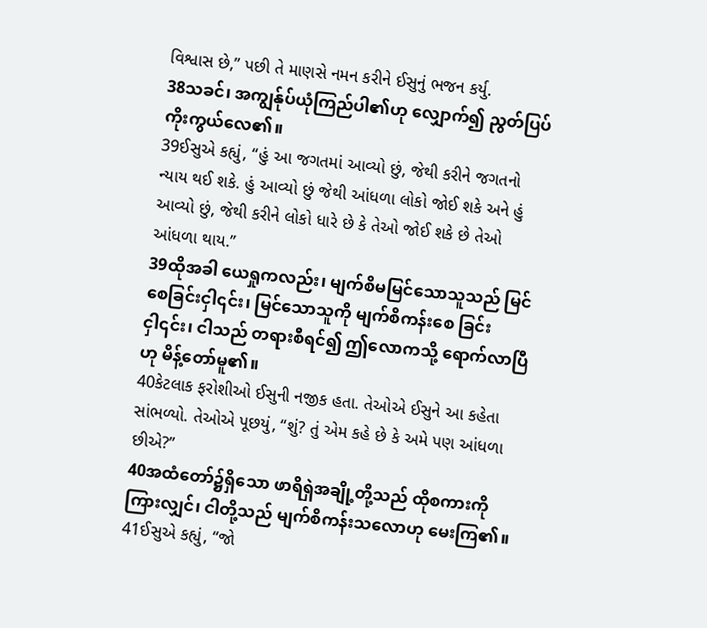વિશ્વાસ છે,” પછી તે માણસે નમન કરીને ઈસુનું ભજન કર્યુ.
38သခင်၊ အကျွန်ုပ်ယုံကြည်ပါ၏ဟု လျှောက်၍ ညွတ်ပြပ်ကိုးကွယ်လေ၏။
39ઈસુએ કહ્યું, “હું આ જગતમાં આવ્યો છું, જેથી કરીને જગતનો ન્યાય થઈ શકે. હું આવ્યો છું જેથી આંધળા લોકો જોઈ શકે અને હું આવ્યો છું, જેથી કરીને લોકો ધારે છે કે તેઓ જોઈ શકે છે તેઓ આંધળા થાય.”
39ထိုအခါ ယေရှုကလည်း၊ မျက်စိမမြင်သောသူသည် မြင်စေခြင်းငှါ၎င်း၊ မြင်သောသူကို မျက်စိကန်းစေ ခြင်းငှါ၎င်း၊ ငါသည် တရားစီရင်၍ ဤလောကသို့ ရောက်လာပြီဟု မိန့်တော်မူ၏။
40કેટલાક ફરોશીઓ ઈસુની નજીક હતા. તેઓએ ઈસુને આ કહેતા સાંભળ્યો. તેઓએ પૂછયું, “શું? તું એમ કહે છે કે અમે પણ આંધળા છીએ?”
40အထံတော်၌ရှိသော ဖာရိရှဲအချို့တို့သည် ထိုစကားကိုကြားလျှင်၊ ငါတို့သည် မျက်စိကန်းသလောဟု မေးကြ၏။
41ઈસુએ કહ્યું, “જો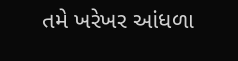તમે ખરેખર આંધળા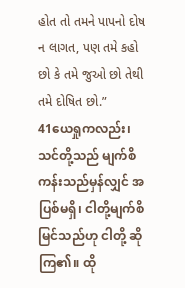હોત તો તમને પાપનો દોષ ન લાગત, પણ તમે કહો છો કે તમે જુઓ છો તેથી તમે દોષિત છો.”
41ယေရှုကလည်း၊ သင်တို့သည် မျက်စိကန်းသည်မှန်လျှင် အပြစ်မရှိ၊ ငါတို့မျက်စိမြင်သည်ဟု ငါတို့ ဆိုကြ၏။ ထို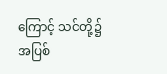ကြောင့် သင်တို့၌အပြစ်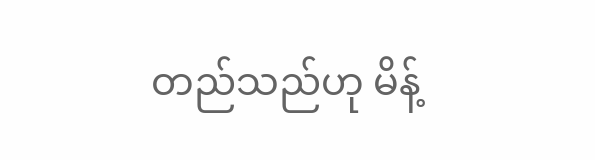တည်သည်ဟု မိန့်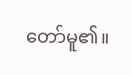တော်မူ၏။